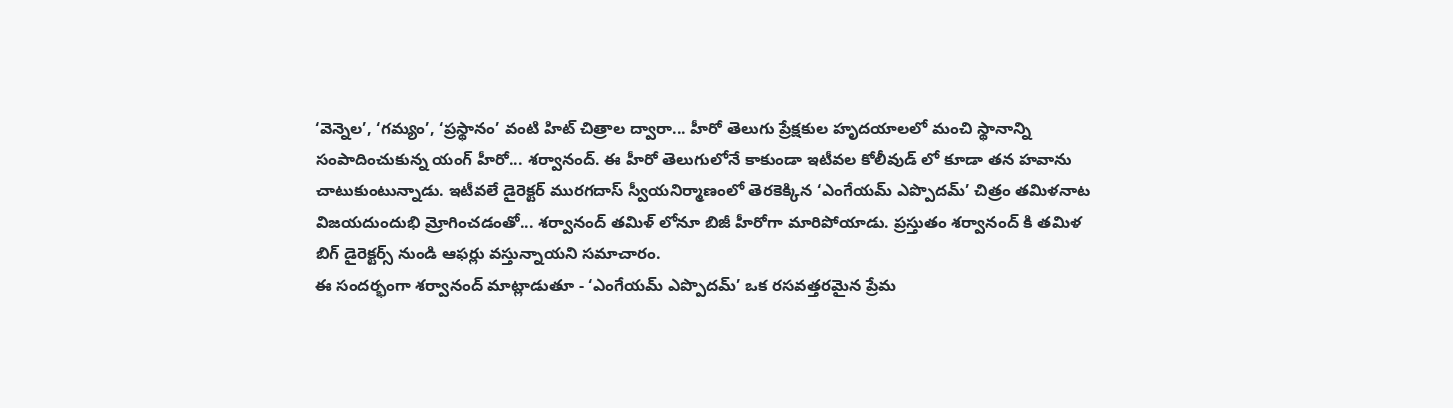‘వెన్నెల’, ‘గమ్యం’, ‘ప్రస్థానం’ వంటి హిట్ చిత్రాల ద్వారా... హీరో తెలుగు ప్రేక్షకుల హృదయాలలో మంచి స్థానాన్ని
సంపాదించుకున్న యంగ్ హీరో... శర్వానంద్. ఈ హీరో తెలుగులోనే కాకుండా ఇటీవల కోలీవుడ్ లో కూడా తన హవాను
చాటుకుంటున్నాడు. ఇటీవలే డైరెక్టర్ మురగదాస్ స్వీయనిర్మాణంలో తెరకెక్కిన ‘ఎంగేయమ్ ఎప్పొదమ్’ చిత్రం తమిళనాట
విజయదుందుభి మ్రోగించడంతో... శర్వానంద్ తమిళ్ లోనూ బిజీ హీరోగా మారిపోయాడు. ప్రస్తుతం శర్వానంద్ కి తమిళ
బిగ్ డైరెక్టర్స్ నుండి ఆఫర్లు వస్తున్నాయని సమాచారం.
ఈ సందర్భంగా శర్వానంద్ మాట్లాడుతూ - ‘ఎంగేయమ్ ఎప్పొదమ్’ ఒక రసవత్తరమైన ప్రేమ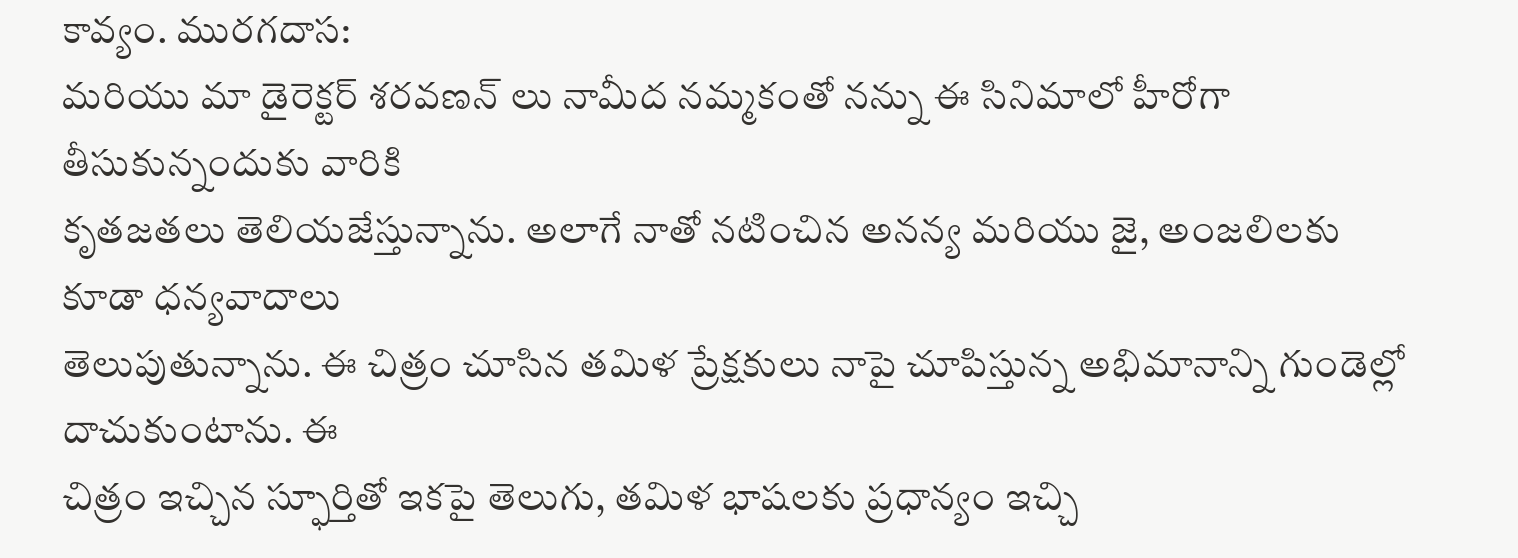కావ్యం. మురగదాస:
మరియు మా డైరెక్టర్ శరవణన్ లు నామీద నమ్మకంతో నన్ను ఈ సినిమాలో హీరోగా తీసుకున్నందుకు వారికి
కృతజతలు తెలియజేస్తున్నాను. అలాగే నాతో నటించిన అనన్య మరియు జై, అంజలిలకు కూడా ధన్యవాదాలు
తెలుపుతున్నాను. ఈ చిత్రం చూసిన తమిళ ప్రేక్షకులు నాపై చూపిస్తున్న అభిమానాన్ని గుండెల్లో దాచుకుంటాను. ఈ
చిత్రం ఇచ్చిన స్ఫూర్తితో ఇకపై తెలుగు, తమిళ భాషలకు ప్రధాన్యం ఇచ్చి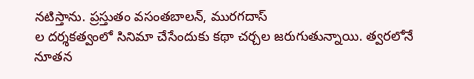నటిస్తాను. ప్రస్తుతం వసంతబాలన్, మురగదాస్
ల దర్శకత్వంలో సినిమా చేసేందుకు కథా చర్చల జరుగుతున్నాయి. త్వరలోనే నూతన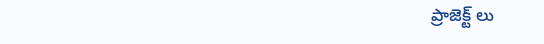ప్రాజెక్ట్ లు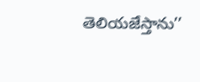తెలియజేస్తాను’’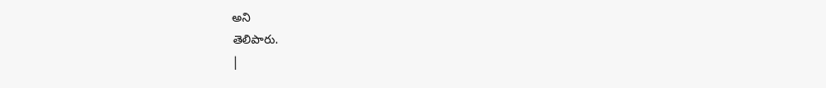అని
తెలిపారు.
|